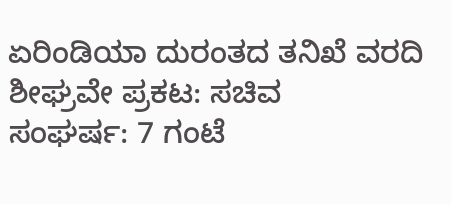ಏರಿಂಡಿಯಾ ದುರಂತದ ತನಿಖೆ ವರದಿ ಶೀಘ್ರವೇ ಪ್ರಕಟ: ಸಚಿವ
ಸಂಘರ್ಷ: 7 ಗಂಟೆ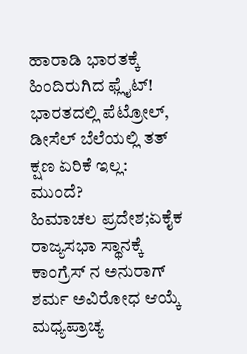ಹಾರಾಡಿ ಭಾರತಕ್ಕೆ ಹಿಂದಿರುಗಿದ ಫ್ಲೈಟ್!
ಭಾರತದಲ್ಲಿ ಪೆಟ್ರೋಲ್, ಡೀಸೆಲ್ ಬೆಲೆಯಲ್ಲಿ ತತ್ ಕ್ಷಣ ಏರಿಕೆ ಇಲ್ಲ: ಮುಂದೆ?
ಹಿಮಾಚಲ ಪ್ರದೇಶ;ಏಕೈಕ ರಾಜ್ಯಸಭಾ ಸ್ಥಾನಕ್ಕೆ ಕಾಂಗ್ರೆಸ್ ನ ಅನುರಾಗ್ ಶರ್ಮ ಅವಿರೋಧ ಆಯ್ಕೆ
ಮಧ್ಯಪ್ರಾಚ್ಯ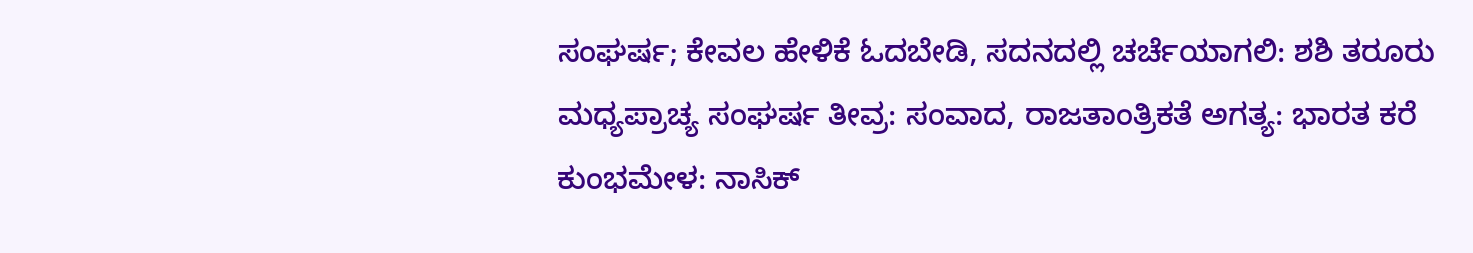ಸಂಘರ್ಷ; ಕೇವಲ ಹೇಳಿಕೆ ಓದಬೇಡಿ, ಸದನದಲ್ಲಿ ಚರ್ಚೆಯಾಗಲಿ: ಶಶಿ ತರೂರು
ಮಧ್ಯಪ್ರಾಚ್ಯ ಸಂಘರ್ಷ ತೀವ್ರ: ಸಂವಾದ, ರಾಜತಾಂತ್ರಿಕತೆ ಅಗತ್ಯ: ಭಾರತ ಕರೆ
ಕುಂಭಮೇಳ: ನಾಸಿಕ್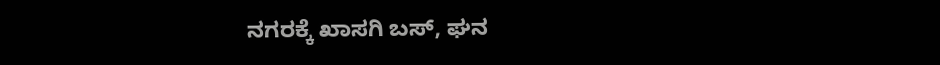ನಗರಕ್ಕೆ ಖಾಸಗಿ ಬಸ್, ಘನ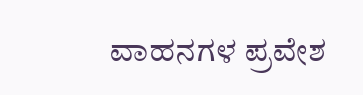ವಾಹನಗಳ ಪ್ರವೇಶ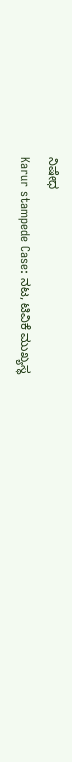ನಿಷೇಧ
Karur stampede Case: ನಟ, ಟಿವಿಕೆ ಮುಖ್ಯಸ್ಥ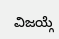ವಿಜಯ್ಗೆ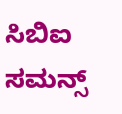ಸಿಬಿಐ ಸಮನ್ಸ್